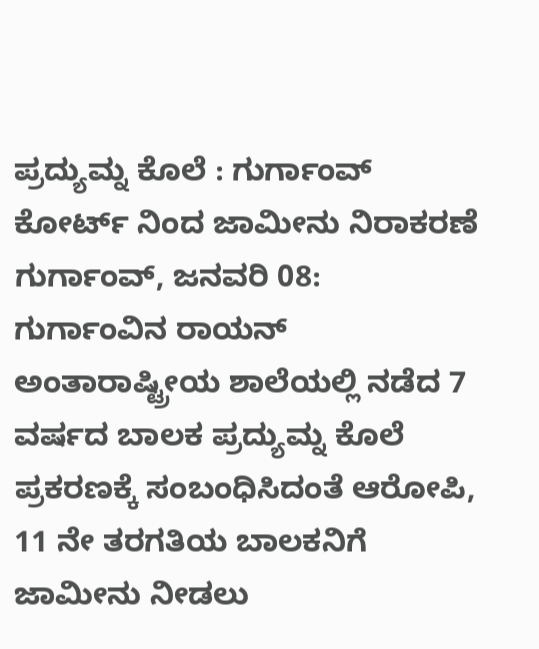ಪ್ರದ್ಯುಮ್ನ ಕೊಲೆ : ಗುರ್ಗಾಂವ್ ಕೋರ್ಟ್ ನಿಂದ ಜಾಮೀನು ನಿರಾಕರಣೆ
ಗುರ್ಗಾಂವ್, ಜನವರಿ 08: ಗುರ್ಗಾಂವಿನ ರಾಯನ್ ಅಂತಾರಾಷ್ಟ್ರೀಯ ಶಾಲೆಯಲ್ಲಿ ನಡೆದ 7 ವರ್ಷದ ಬಾಲಕ ಪ್ರದ್ಯುಮ್ನ ಕೊಲೆ ಪ್ರಕರಣಕ್ಕೆ ಸಂಬಂಧಿಸಿದಂತೆ ಆರೋಪಿ, 11 ನೇ ತರಗತಿಯ ಬಾಲಕನಿಗೆ ಜಾಮೀನು ನೀಡಲು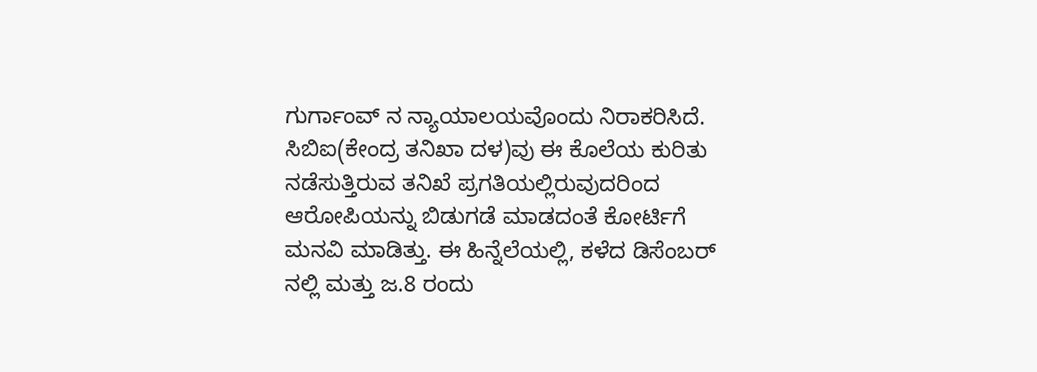ಗುರ್ಗಾಂವ್ ನ ನ್ಯಾಯಾಲಯವೊಂದು ನಿರಾಕರಿಸಿದೆ.
ಸಿಬಿಐ(ಕೇಂದ್ರ ತನಿಖಾ ದಳ)ವು ಈ ಕೊಲೆಯ ಕುರಿತು ನಡೆಸುತ್ತಿರುವ ತನಿಖೆ ಪ್ರಗತಿಯಲ್ಲಿರುವುದರಿಂದ ಆರೋಪಿಯನ್ನು ಬಿಡುಗಡೆ ಮಾಡದಂತೆ ಕೋರ್ಟಿಗೆ ಮನವಿ ಮಾಡಿತ್ತು. ಈ ಹಿನ್ನೆಲೆಯಲ್ಲಿ, ಕಳೆದ ಡಿಸೆಂಬರ್ ನಲ್ಲಿ ಮತ್ತು ಜ.8 ರಂದು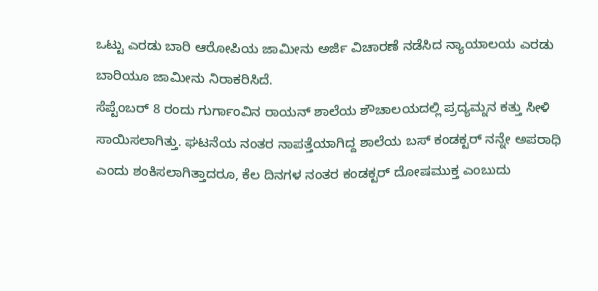ಒಟ್ಟು ಎರಡು ಬಾರಿ ಆರೋಪಿಯ ಜಾಮೀನು ಅರ್ಜಿ ವಿಚಾರಣೆ ನಡೆಸಿದ ನ್ಯಾಯಾಲಯ ಎರಡು ಬಾರಿಯೂ ಜಾಮೀನು ನಿರಾಕರಿಸಿದೆ.
ಸೆಪ್ಟೆಂಬರ್ 8 ರಂದು ಗುರ್ಗಾಂವಿನ ರಾಯನ್ ಶಾಲೆಯ ಶೌಚಾಲಯದಲ್ಲಿ ಪ್ರದ್ಯಮ್ನನ ಕತ್ತು ಸೀಳಿ ಸಾಯಿಸಲಾಗಿತ್ತು. ಘಟನೆಯ ನಂತರ ನಾಪತ್ತೆಯಾಗಿದ್ದ ಶಾಲೆಯ ಬಸ್ ಕಂಡಕ್ಟರ್ ನನ್ನೇ ಅಪರಾಧಿ ಎಂದು ಶಂಕಿಸಲಾಗಿತ್ತಾದರೂ, ಕೆಲ ದಿನಗಳ ನಂತರ ಕಂಡಕ್ಟರ್ ದೋಷಮುಕ್ತ ಎಂಬುದು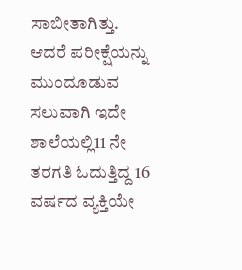ಸಾಬೀತಾಗಿತ್ತು. ಆದರೆ ಪರೀಕ್ಷೆಯನ್ನು ಮುಂದೂಡುವ ಸಲುವಾಗಿ ಇದೇ ಶಾಲೆಯಲ್ಲಿ11 ನೇ ತರಗತಿ ಓದುತ್ತಿದ್ದ 16 ವರ್ಷದ ವ್ಯಕ್ತಿಯೇ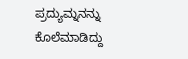ಪ್ರದ್ಯುಮ್ನನನ್ನು ಕೊಲೆಮಾಡಿದ್ದು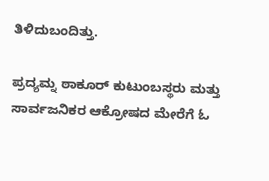ತಿಳಿದುಬಂದಿತ್ತು.

ಪ್ರದ್ಯಮ್ನ ಠಾಕೂರ್ ಕುಟುಂಬಸ್ಥರು ಮತ್ತು ಸಾರ್ವಜನಿಕರ ಆಕ್ರೋಷದ ಮೇರೆಗೆ ಓ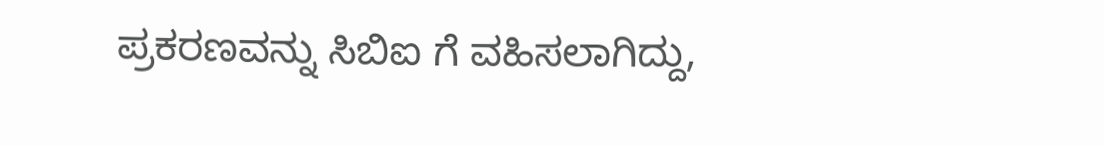ಪ್ರಕರಣವನ್ನು ಸಿಬಿಐ ಗೆ ವಹಿಸಲಾಗಿದ್ದು,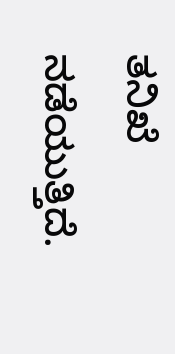ತನಿಖೆ ನಡೆಯುತ್ತಿದೆ.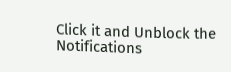Click it and Unblock the Notifications